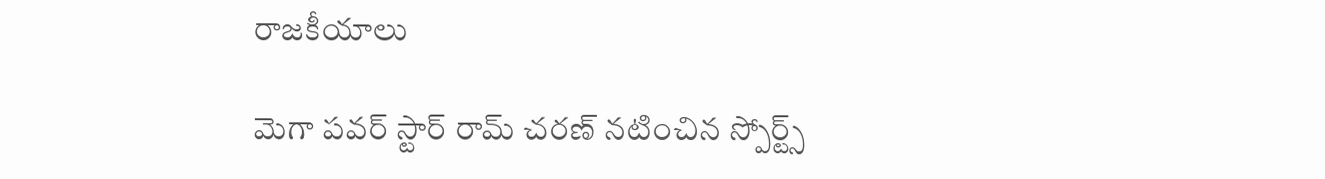రాజకీయాలు

మెగా పవర్ స్టార్ రామ్ చరణ్ నటించిన స్పోర్ట్స్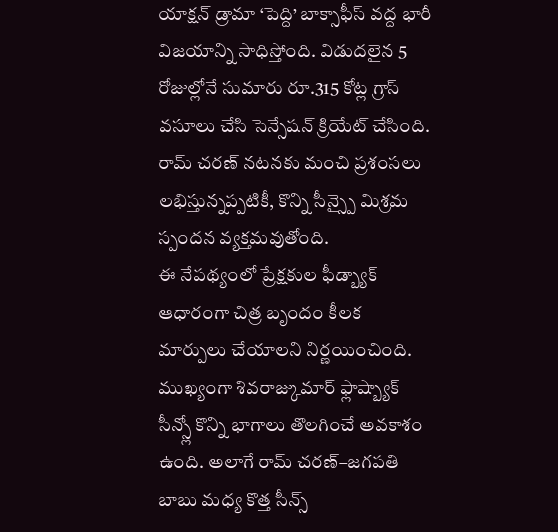యాక్షన్ డ్రామా ‘పెద్ది’ బాక్సాఫీస్ వద్ద భారీ విజయాన్ని సాధిస్తోంది. విడుదలైన 5 రోజుల్లోనే సుమారు రూ.315 కోట్ల గ్రాస్ వసూలు చేసి సెన్సేషన్ క్రియేట్ చేసింది. రామ్ చరణ్ నటనకు మంచి ప్రశంసలు లభిస్తున్నప్పటికీ, కొన్ని సీన్స్పై మిశ్రమ స్పందన వ్యక్తమవుతోంది.
ఈ నేపథ్యంలో ప్రేక్షకుల ఫీడ్బ్యాక్ ఆధారంగా చిత్ర బృందం కీలక మార్పులు చేయాలని నిర్ణయించింది. ముఖ్యంగా శివరాజ్కుమార్ ఫ్లాష్బ్యాక్ సీన్స్లో కొన్ని భాగాలు తొలగించే అవకాశం ఉంది. అలాగే రామ్ చరణ్–జగపతి బాబు మధ్య కొత్త సీన్స్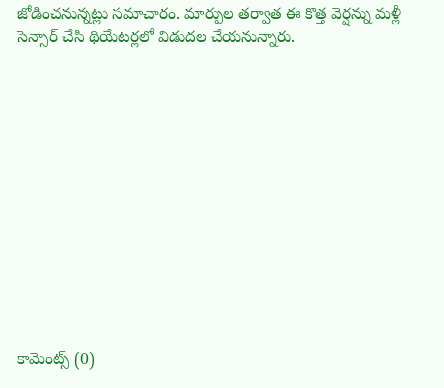జోడించనున్నట్లు సమాచారం. మార్పుల తర్వాత ఈ కొత్త వెర్షన్ను మళ్లీ సెన్సార్ చేసి థియేటర్లలో విడుదల చేయనున్నారు.













కామెంట్స్ (0)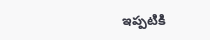ఇప్పటికి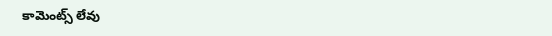కామెంట్స్ లేవు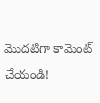మొదటిగా కామెంట్ చేయండి!